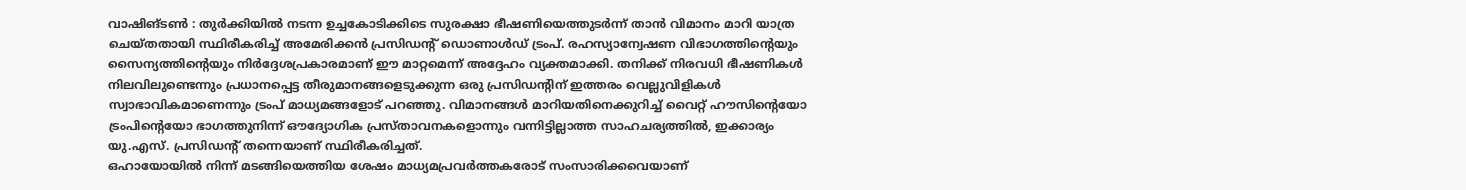വാഷിങ്ടൺ : തുർക്കിയിൽ നടന്ന ഉച്ചകോടിക്കിടെ സുരക്ഷാ ഭീഷണിയെത്തുടർന്ന് താൻ വിമാനം മാറി യാത്ര ചെയ്തതായി സ്ഥിരീകരിച്ച് അമേരിക്കൻ പ്രസിഡന്റ് ഡൊണാൾഡ് ട്രംപ്. രഹസ്യാന്വേഷണ വിഭാഗത്തിന്റെയും സൈന്യത്തിന്റെയും നിർദ്ദേശപ്രകാരമാണ് ഈ മാറ്റമെന്ന് അദ്ദേഹം വ്യക്തമാക്കി. തനിക്ക് നിരവധി ഭീഷണികൾ നിലവിലുണ്ടെന്നും പ്രധാനപ്പെട്ട തീരുമാനങ്ങളെടുക്കുന്ന ഒരു പ്രസിഡന്റിന് ഇത്തരം വെല്ലുവിളികൾ സ്വാഭാവികമാണെന്നും ട്രംപ് മാധ്യമങ്ങളോട് പറഞ്ഞു. വിമാനങ്ങൾ മാറിയതിനെക്കുറിച്ച് വൈറ്റ് ഹൗസിന്റെയോ ട്രംപിന്റെയോ ഭാഗത്തുനിന്ന് ഔദ്യോഗിക പ്രസ്താവനകളൊന്നും വന്നിട്ടില്ലാത്ത സാഹചര്യത്തിൽ, ഇക്കാര്യം യു.എസ്. പ്രസിഡന്റ് തന്നെയാണ് സ്ഥിരീകരിച്ചത്.
ഒഹായോയിൽ നിന്ന് മടങ്ങിയെത്തിയ ശേഷം മാധ്യമപ്രവർത്തകരോട് സംസാരിക്കവെയാണ്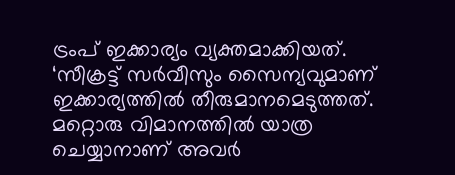ട്രംപ് ഇക്കാര്യം വ്യക്തമാക്കിയത്. ‘സീക്രട്ട് സർവീസും സൈന്യവുമാണ് ഇക്കാര്യത്തിൽ തീരുമാനമെടുത്തത്. മറ്റൊരു വിമാനത്തിൽ യാത്ര ചെയ്യാനാണ് അവർ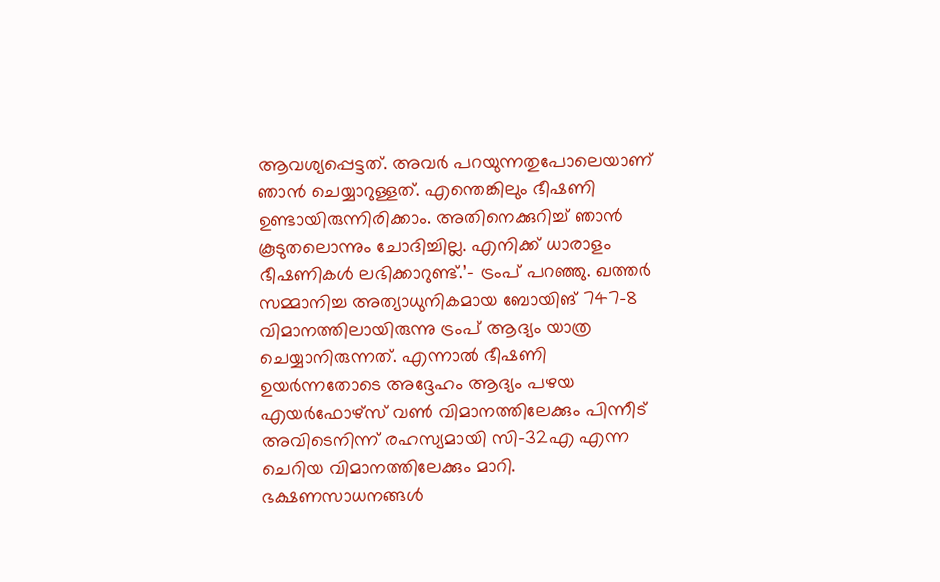ആവശ്യപ്പെട്ടത്. അവർ പറയുന്നതുപോലെയാണ് ഞാൻ ചെയ്യാറുള്ളത്. എന്തെങ്കിലും ഭീഷണി ഉണ്ടായിരുന്നിരിക്കാം. അതിനെക്കുറിച്ച് ഞാൻ കൂടുതലൊന്നും ചോദിച്ചില്ല. എനിക്ക് ധാരാളം ഭീഷണികൾ ലഭിക്കാറുണ്ട്.’- ട്രംപ് പറഞ്ഞു. ഖത്തർ സമ്മാനിച്ച അത്യാധുനികമായ ബോയിങ് 747-8 വിമാനത്തിലായിരുന്നു ട്രംപ് ആദ്യം യാത്ര ചെയ്യാനിരുന്നത്. എന്നാൽ ഭീഷണി ഉയർന്നതോടെ അദ്ദേഹം ആദ്യം പഴയ എയർഫോഴ്സ് വൺ വിമാനത്തിലേക്കും പിന്നീട് അവിടെനിന്ന് രഹസ്യമായി സി-32എ എന്ന ചെറിയ വിമാനത്തിലേക്കും മാറി.
ഭക്ഷണസാധനങ്ങൾ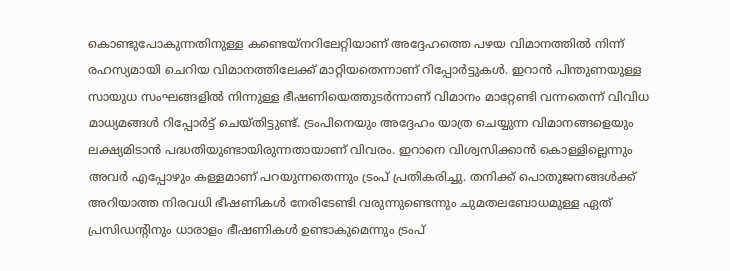കൊണ്ടുപോകുന്നതിനുള്ള കണ്ടെയ്നറിലേറ്റിയാണ് അദ്ദേഹത്തെ പഴയ വിമാനത്തിൽ നിന്ന് രഹസ്യമായി ചെറിയ വിമാനത്തിലേക്ക് മാറ്റിയതെന്നാണ് റിപ്പോർട്ടുകൾ. ഇറാൻ പിന്തുണയുള്ള സായുധ സംഘങ്ങളിൽ നിന്നുള്ള ഭീഷണിയെത്തുടർന്നാണ് വിമാനം മാറ്റേണ്ടി വന്നതെന്ന് വിവിധ മാധ്യമങ്ങൾ റിപ്പോർട്ട് ചെയ്തിട്ടുണ്ട്. ട്രംപിനെയും അദ്ദേഹം യാത്ര ചെയ്യുന്ന വിമാനങ്ങളെയും ലക്ഷ്യമിടാൻ പദ്ധതിയുണ്ടായിരുന്നതായാണ് വിവരം. ഇറാനെ വിശ്വസിക്കാൻ കൊള്ളില്ലെന്നും അവർ എപ്പോഴും കള്ളമാണ് പറയുന്നതെന്നും ട്രംപ് പ്രതികരിച്ചു. തനിക്ക് പൊതുജനങ്ങൾക്ക് അറിയാത്ത നിരവധി ഭീഷണികൾ നേരിടേണ്ടി വരുന്നുണ്ടെന്നും ചുമതലബോധമുള്ള ഏത് പ്രസിഡന്റിനും ധാരാളം ഭീഷണികൾ ഉണ്ടാകുമെന്നും ട്രംപ്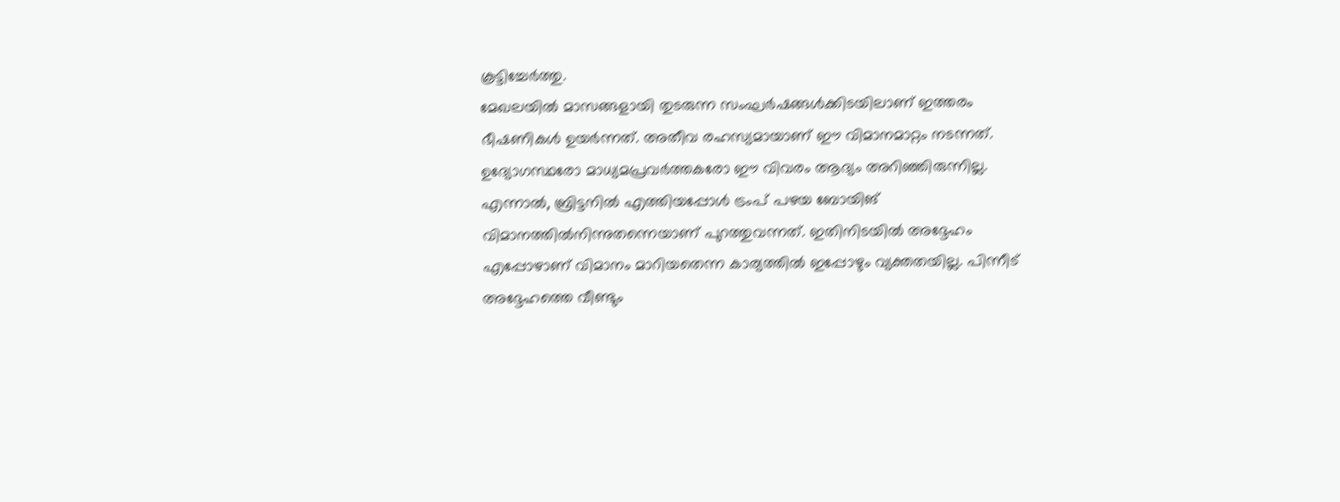കൂട്ടിച്ചേർത്തു.
മേഖലയിൽ മാസങ്ങളായി തുടരുന്ന സംഘർഷങ്ങൾക്കിടയിലാണ് ഇത്തരം ഭീഷണികൾ ഉയർന്നത്. അതീവ രഹസ്യമായാണ് ഈ വിമാനമാറ്റം നടന്നത്. ഉദ്യോഗസ്ഥരോ മാധ്യമപ്രവർത്തകരോ ഈ വിവരം ആദ്യം അറിഞ്ഞിരുന്നില്ല. എന്നാൽ, ബ്രിട്ടനിൽ എത്തിയപ്പോൾ ട്രംപ് പഴയ ബോയിങ് വിമാനത്തിൽനിന്നുതന്നെയാണ് പുറത്തുവന്നത്. ഇതിനിടയിൽ അദ്ദേഹം എപ്പോഴാണ് വിമാനം മാറിയതെന്ന കാര്യത്തിൽ ഇപ്പോഴും വ്യക്തതയില്ല. പിന്നീട് അദ്ദേഹത്തെ വീണ്ടും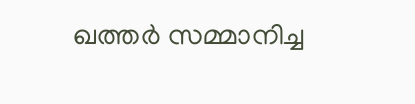ഖത്തർ സമ്മാനിച്ച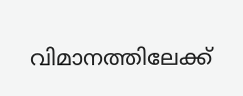വിമാനത്തിലേക്ക്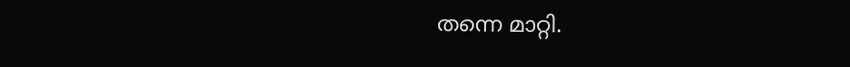തന്നെ മാറ്റി.